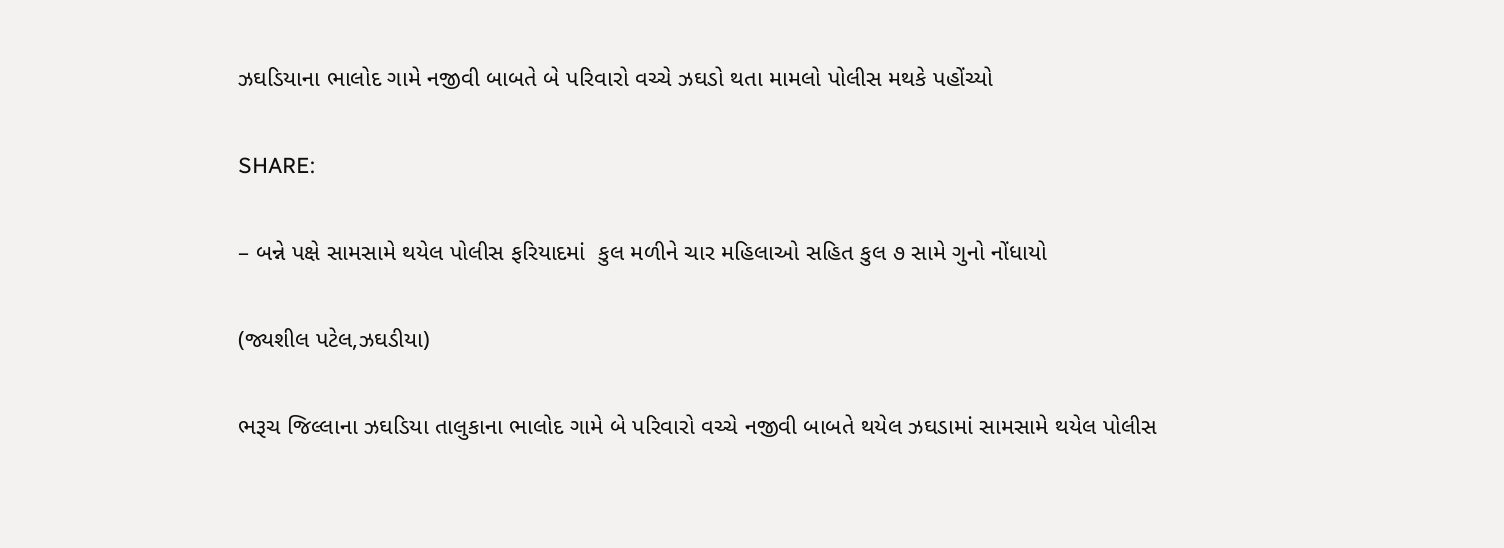ઝઘડિયાના ભાલોદ ગામે નજીવી બાબતે બે પરિવારો વચ્ચે ઝઘડો થતા મામલો પોલીસ મથકે પહોંચ્યો

SHARE:

– બન્ને પક્ષે સામસામે થયેલ પોલીસ ફરિયાદમાં  કુલ મળીને ચાર મહિલાઓ સહિત કુલ ૭ સામે ગુનો નોંધાયો

(જ્યશીલ પટેલ,ઝઘડીયા)

ભરૂચ જિલ્લાના ઝઘડિયા તાલુકાના ભાલોદ ગામે બે પરિવારો વચ્ચે નજીવી બાબતે થયેલ ઝઘડામાં સામસામે થયેલ પોલીસ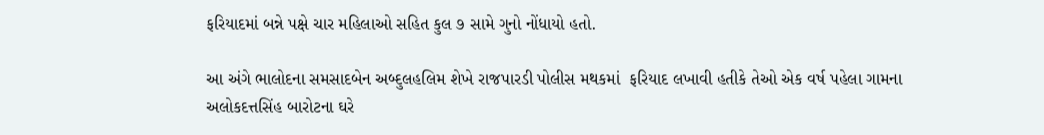ફરિયાદમાં બન્ને પક્ષે ચાર મહિલાઓ સહિત કુલ ૭ સામે ગુનો નોંધાયો હતો.

આ અંગે ભાલોદના સમસાદબેન અબ્દુલહલિમ શેખે રાજપારડી પોલીસ મથકમાં  ફરિયાદ લખાવી હતીકે તેઓ એક વર્ષ પહેલા ગામના અલોકદત્તસિંહ બારોટના ઘરે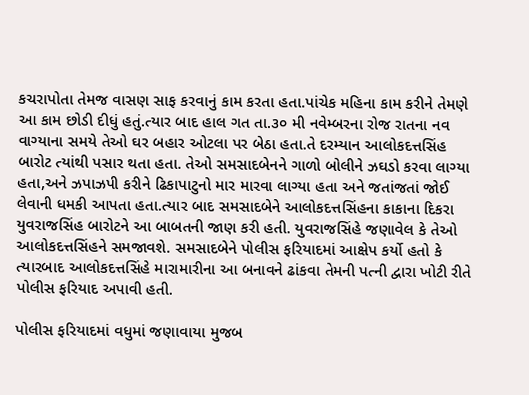કચરાપોતા તેમજ વાસણ સાફ કરવાનું કામ કરતા હતા.પાંચેક મહિના કામ કરીને તેમણે આ કામ છોડી દીધું હતું.ત્યાર બાદ હાલ ગત તા.૩૦ મી નવેમ્બરના રોજ રાતના નવ વાગ્યાના સમયે તેઓ ઘર બહાર ઓટલા પર બેઠા હતા.તે દરમ્યાન આલોકદત્તસિંહ બારોટ ત્યાંથી પસાર થતા હતા. તેઓ સમસાદબેનને ગાળો બોલીને ઝઘડો કરવા લાગ્યા હતા,અને ઝપાઝપી કરીને ઢિકાપાટુનો માર મારવા લાગ્યા હતા અને જતાંજતાં જોઈ લેવાની ધમકી આપતા હતા.ત્યાર બાદ સમસાદબેને આલોકદત્તસિંહના કાકાના દિકરા યુવરાજસિંહ બારોટને આ બાબતની જાણ કરી હતી. યુવરાજસિંહે જણાવેલ કે તેઓ આલોકદત્તસિંહને સમજાવશે. સમસાદબેને પોલીસ ફરિયાદમાં આક્ષેપ કર્યો હતો કે ત્યારબાદ આલોકદત્તસિંહે મારામારીના આ બનાવને ઢાંકવા તેમની પત્ની દ્વારા ખોટી રીતે પોલીસ ફરિયાદ અપાવી હતી.

પોલીસ ફરિયાદમાં વધુમાં જણાવાયા મુજબ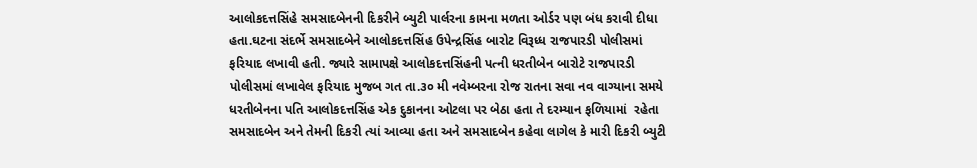આલોકદત્તસિંહે સમસાદબેનની દિકરીને બ્યુટી પાર્લરના કામના મળતા ઓર્ડર પણ બંધ કરાવી દીધા હતા.ઘટના સંદર્ભે સમસાદબેને આલોકદત્તસિંહ ઉપેન્દ્રસિંહ બારોટ વિરૂધ્ધ રાજપારડી પોલીસમાં ફરિયાદ લખાવી હતી. જ્યારે સામાપક્ષે આલોકદત્તસિંહની પત્ની ધરતીબેન બારોટે રાજપારડી પોલીસમાં લખાવેલ ફરિયાદ મુજબ ગત તા.૩૦ મી નવેમ્બરના રોજ રાતના સવા નવ વાગ્યાના સમયે ધરતીબેનના પતિ આલોકદત્તસિંહ એક દુકાનના ઓટલા પર બેઠા હતા તે દરમ્યાન ફળિયામાં  રહેતા સમસાદબેન અને તેમની દિકરી ત્યાં આવ્યા હતા અને સમસાદબેન કહેવા લાગેલ કે મારી દિકરી બ્યુટી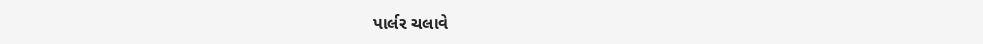પાર્લર ચલાવે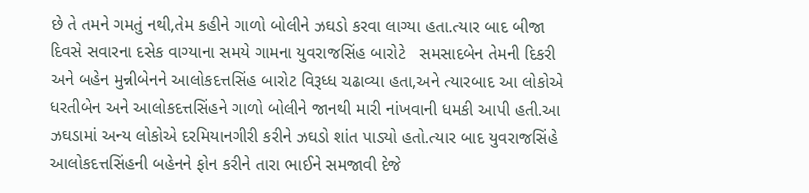છે તે તમને ગમતું નથી,તેમ કહીને ગાળો બોલીને ઝઘડો કરવા લાગ્યા હતા.ત્યાર બાદ બીજા દિવસે સવારના દસેક વાગ્યાના સમયે ગામના યુવરાજસિંહ બારોટે   સમસાદબેન તેમની દિકરી અને બહેન મુન્નીબેનને આલોકદત્તસિંહ બારોટ વિરૂધ્ધ ચઢાવ્યા હતા,અને ત્યારબાદ આ લોકોએ ધરતીબેન અને આલોકદત્તસિંહને ગાળો બોલીને જાનથી મારી નાંખવાની ધમકી આપી હતી.આ ઝઘડામાં અન્ય લોકોએ દરમિયાનગીરી કરીને ઝઘડો શાંત પાડ્યો હતો.ત્યાર બાદ યુવરાજસિંહે આલોકદત્તસિંહની બહેનને ફોન કરીને તારા ભાઈને સમજાવી દેજે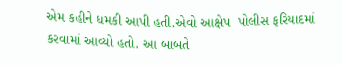એમ કહીને ધમકી આપી હતી.એવો આક્ષેપ  પોલીસ ફરિયાદમાં કરવામાં આવ્યો હતો. આ બાબતે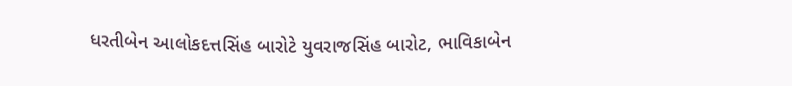ધરતીબેન આલોકદત્તસિંહ બારોટે યુવરાજસિંહ બારોટ, ભાવિકાબેન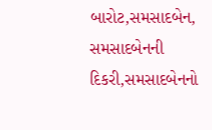બારોટ,સમસાદબેન, સમસાદબેનની દિકરી,સમસાદબેનનો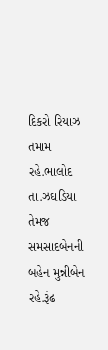દિકરો રિયાઝ તમામ રહે.ભાલોદ તા.ઝઘડિયા તેમજ સમસાદબેનની બહેન મુન્નીબેન રહે.રૂંઢ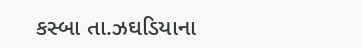કસ્બા તા.ઝઘડિયાના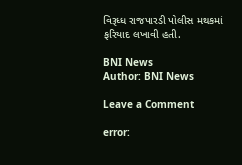વિરૂધ્ધ રાજપારડી પોલીસ મથકમાં ફરિયાદ લખાવી હતી.

BNI News
Author: BNI News

Leave a Comment

error: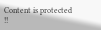Content is protected !!